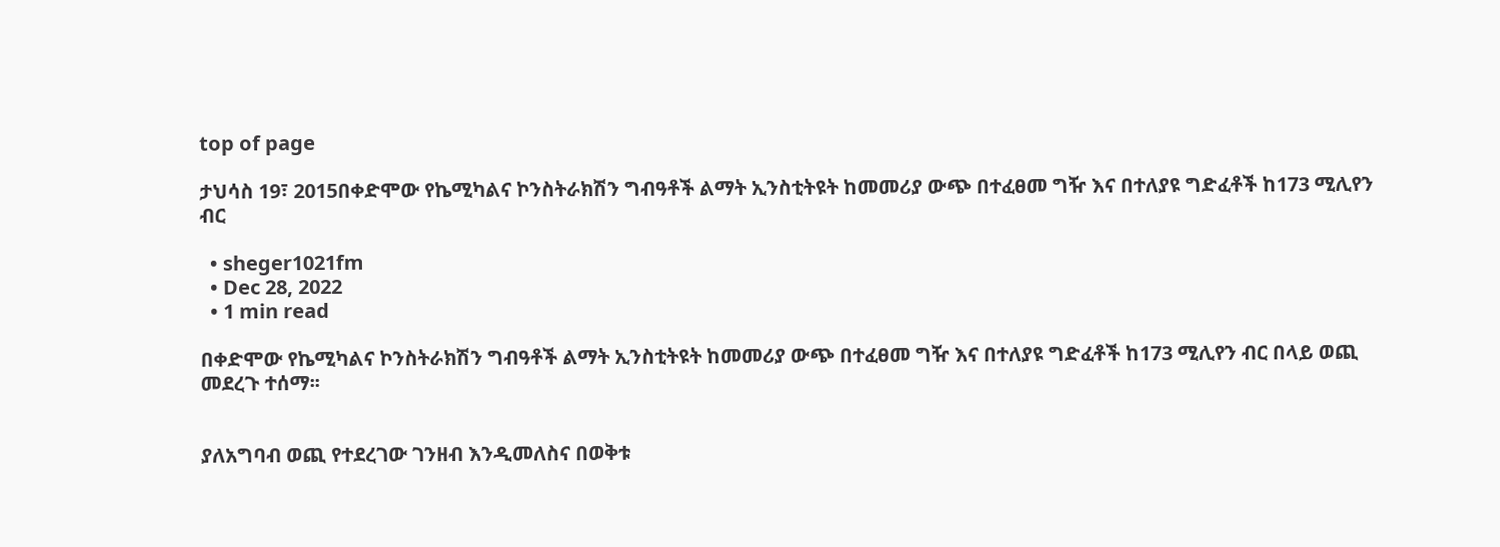top of page

ታህሳስ 19፣ 2015በቀድሞው የኬሚካልና ኮንስትራክሽን ግብዓቶች ልማት ኢንስቲትዩት ከመመሪያ ውጭ በተፈፀመ ግዥ እና በተለያዩ ግድፈቶች ከ173 ሚሊየን ብር

  • sheger1021fm
  • Dec 28, 2022
  • 1 min read

በቀድሞው የኬሚካልና ኮንስትራክሽን ግብዓቶች ልማት ኢንስቲትዩት ከመመሪያ ውጭ በተፈፀመ ግዥ እና በተለያዩ ግድፈቶች ከ173 ሚሊየን ብር በላይ ወጪ መደረጉ ተሰማ፡፡


ያለአግባብ ወጪ የተደረገው ገንዘብ እንዲመለስና በወቅቱ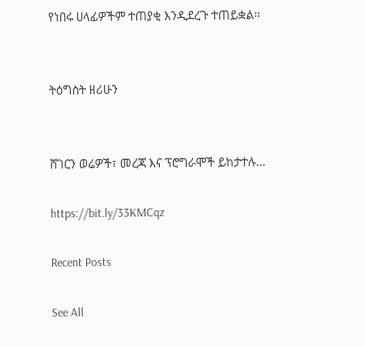የነበሩ ሀላፊዎችም ተጠያቂ እንዲደረጉ ተጠይቋል፡፡


ትዕግስት ዘሪሁን


ሸገርን ወሬዎች፣ መረጃ እና ፕሮግራሞች ይከታተሉ…

https://bit.ly/33KMCqz

Recent Posts

See All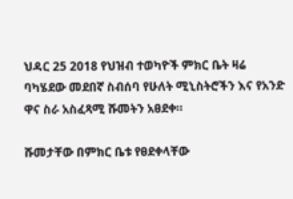ህዳር 25 2018 የህዝብ ተወካዮች ምክር ቤት ዛሬ ባካሄደው መደበኛ ስብሰባ የሁለት ሚኒስትሮችን እና የአንድ ዋና ስራ አስፈጻሚ ሹመትን አፀደቀ።

ሹመታቸው በምክር ቤቱ የፀደቀላቸው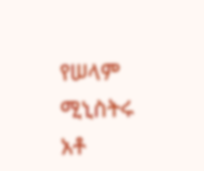የሠላም ሚኒስትሩ አቶ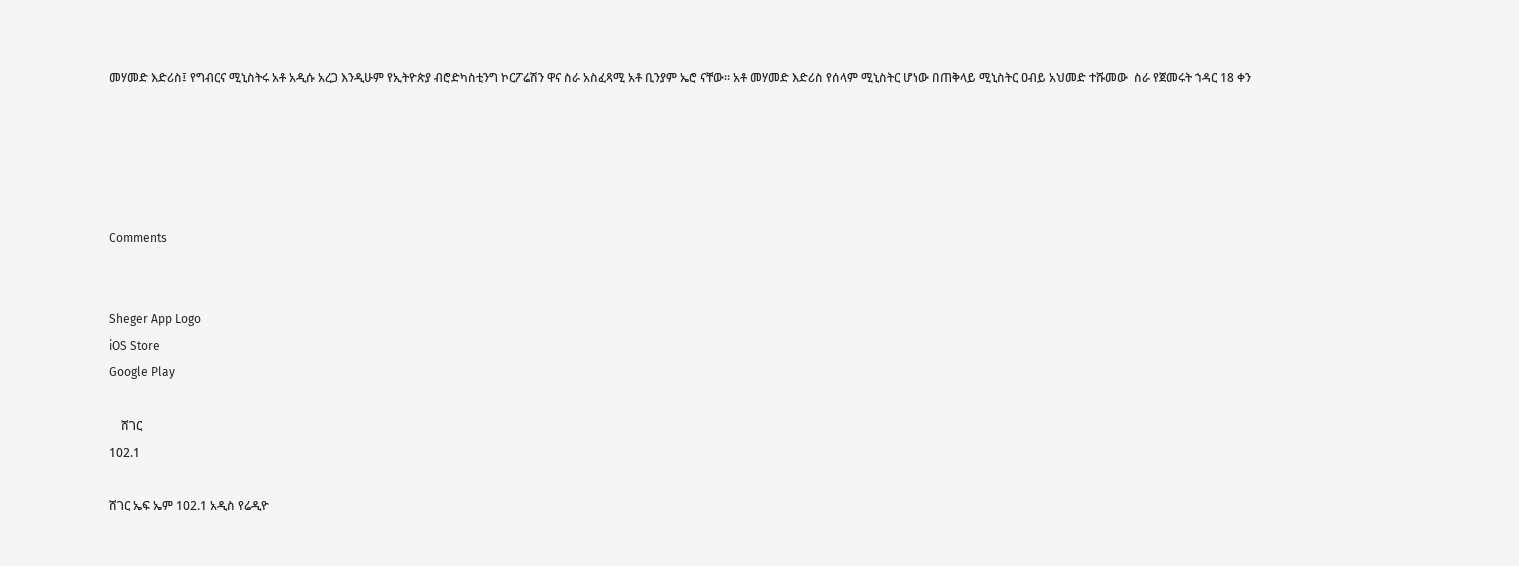መሃመድ እድሪስ፤ የግብርና ሚኒስትሩ አቶ አዲሱ አረጋ እንዲሁም የኢትዮጵያ ብሮድካስቲንግ ኮርፖሬሽን ዋና ስራ አስፈጻሚ አቶ ቢንያም ኤሮ ናቸው። አቶ መሃመድ እድሪስ የሰላም ሚኒስትር ሆነው በጠቅላይ ሚኒስትር ዐብይ አህመድ ተሹመው  ስራ የጀመሩት ኀዳር 18 ቀን





Comments


Sheger App Logo
iOS Store
Google Play

    ሸገር
102.1

ሸገር ኤፍ ኤም 102.1 አዲስ የሬዲዮ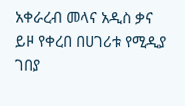አቀራረብ መላና አዲስ ቃና ይዞ የቀረበ በሀገሪቱ የሚዲያ ገበያ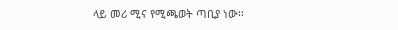ላይ መሪ ሚና የሚጫወት ጣቢያ ነው፡፡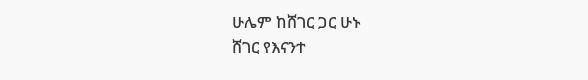ሁሌም ከሸገር ጋር ሁኑ
ሸገር የእናንተ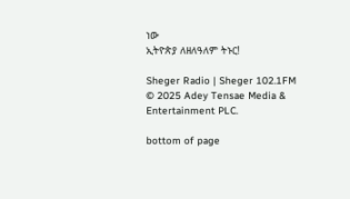ነው
ኢትዮጵያ ለዘለዓለም ትኑር!

Sheger Radio | Sheger 102.1FM  © 2025 Adey Tensae Media & Entertainment PLC.

bottom of page